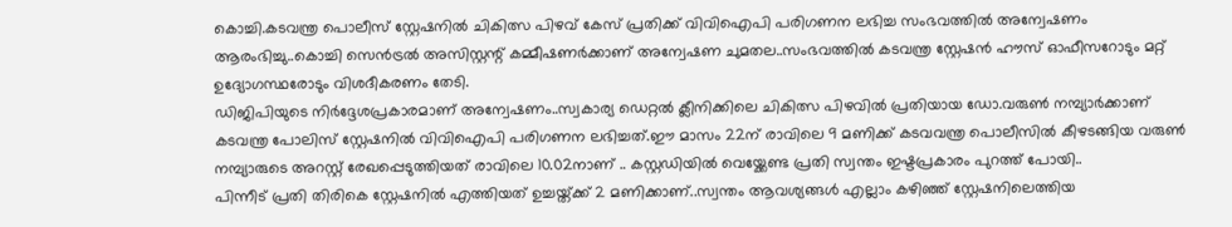കൊച്ചി.കടവന്ത്ര പൊലീസ് സ്റ്റേഷനിൽ ചികിത്സ പിഴവ് കേസ് പ്രതിക്ക് വിവിഐപി പരിഗണന ലഭിച്ച സംഭവത്തിൽ അന്വേഷണം ആരംഭിച്ചു..കൊച്ചി സെൻട്രൽ അസിസ്റ്റന്റ് കമ്മീഷണർക്കാണ് അന്വേഷണ ചുമതല..സംഭവത്തിൽ കടവന്ത്ര സ്റ്റേഷൻ ഹൗസ് ഓഫീസറോടും മറ്റ് ഉദ്യോഗസ്ഥരോടും വിശദീകരണം തേടി.
ഡിജിപിയുടെ നിർദ്ദേശപ്രകാരമാണ് അന്വേഷണം..സ്വകാര്യ ഡെറ്റൽ ക്ലീനിക്കിലെ ചികിത്സ പിഴവിൽ പ്രതിയായ ഡോ.വരുൺ നമ്പ്യാർക്കാണ് കടവന്ത്ര പോലിസ് സ്റ്റേഷനിൽ വിവിഐപി പരിഗണന ലഭിച്ചത്.ഈ മാസം 22ന് രാവിലെ 9 മണിക്ക് കടവവന്ത്ര പൊലീസിൽ കീഴടങ്ങിയ വരുൺ നമ്പ്യാരുടെ അറസ്റ്റ് രേഖപ്പെടുത്തിയത് രാവിലെ 10.02നാണ് .. കസ്റ്റഡിയിൽ വെയ്ക്കേണ്ട പ്രതി സ്വന്തം ഇഷ്ടപ്രകാരം പുറത്ത് പോയി..
പിന്നീട് പ്രതി തിരികെ സ്റ്റേഷനിൽ എത്തിയത് ഉച്ചയ്ത്ക്ക് 2 മണിക്കാണ്..സ്വന്തം ആവശ്യങ്ങൾ എല്ലാം കഴിഞ്ഞ് സ്റ്റേഷനിലെത്തിയ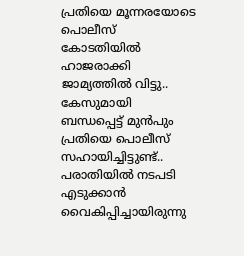പ്രതിയെ മൂന്നരയോടെ പൊലീസ് കോടതിയിൽ ഹാജരാക്കി ജാമ്യത്തിൽ വിട്ടു..
കേസുമായി ബന്ധപ്പെട്ട് മുൻപും പ്രതിയെ പൊലീസ് സഹായിച്ചിട്ടുണ്ട്..
പരാതിയിൽ നടപടി എടുക്കാൻ വൈകിപ്പിച്ചായിരുന്നു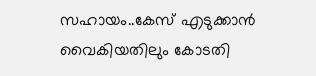സഹായം..കേസ് എടുക്കാൻ വൈകിയതിലും കോടതി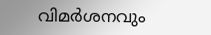വിമർശനവും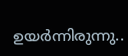ഉയർന്നിരുന്നു..